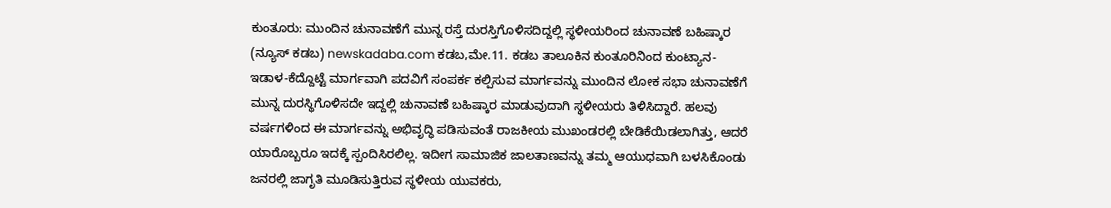ಕುಂತೂರು: ಮುಂದಿನ ಚುನಾವಣೆಗೆ ಮುನ್ನ ರಸ್ತೆ ದುರಸ್ತಿಗೊಳಿಸದಿದ್ದಲ್ಲಿ ಸ್ಥಳೀಯರಿಂದ ಚುನಾವಣೆ ಬಹಿಷ್ಕಾರ
(ನ್ಯೂಸ್ ಕಡಬ) newskadaba.com ಕಡಬ,ಮೇ.11. ಕಡಬ ತಾಲೂಕಿನ ಕುಂತೂರಿನಿಂದ ಕುಂಟ್ಯಾನ- ಇಡಾಳ-ಕೆದ್ದೊಟ್ಟೆ ಮಾರ್ಗವಾಗಿ ಪದವಿಗೆ ಸಂಪರ್ಕ ಕಲ್ಪಿಸುವ ಮಾರ್ಗವನ್ನು ಮುಂದಿನ ಲೋಕ ಸಭಾ ಚುನಾವಣೆಗೆ ಮುನ್ನ ದುರಸ್ಥಿಗೊಳಿಸದೇ ಇದ್ದಲ್ಲಿ ಚುನಾವಣೆ ಬಹಿಷ್ಕಾರ ಮಾಡುವುದಾಗಿ ಸ್ಥಳೀಯರು ತಿಳಿಸಿದ್ದಾರೆ. ಹಲವು ವರ್ಷಗಳಿಂದ ಈ ಮಾರ್ಗವನ್ನು ಅಭಿವೃದ್ಧಿ ಪಡಿಸುವಂತೆ ರಾಜಕೀಯ ಮುಖಂಡರಲ್ಲಿ ಬೇಡಿಕೆಯಿಡಲಾಗಿತ್ತು, ಆದರೆ ಯಾರೊಬ್ಬರೂ ಇದಕ್ಕೆ ಸ್ಪಂದಿಸಿರಲಿಲ್ಲ. ಇದೀಗ ಸಾಮಾಜಿಕ ಜಾಲತಾಣವನ್ನು ತಮ್ಮ ಆಯುಧವಾಗಿ ಬಳಸಿಕೊಂಡು ಜನರಲ್ಲಿ ಜಾಗೃತಿ ಮೂಡಿಸುತ್ತಿರುವ ಸ್ಥಳೀಯ ಯುವಕರು,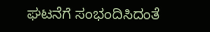ಘಟನೆಗೆ ಸಂಭಂದಿಸಿದಂತೆ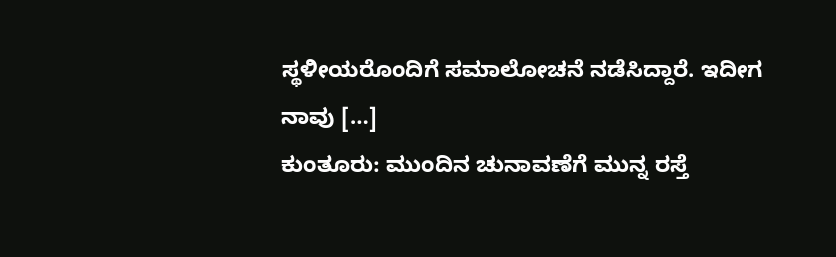ಸ್ಥಳೀಯರೊಂದಿಗೆ ಸಮಾಲೋಚನೆ ನಡೆಸಿದ್ದಾರೆ. ಇದೀಗ ನಾವು […]
ಕುಂತೂರು: ಮುಂದಿನ ಚುನಾವಣೆಗೆ ಮುನ್ನ ರಸ್ತೆ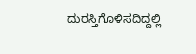ದುರಸ್ತಿಗೊಳಿಸದಿದ್ದಲ್ಲಿ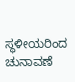ಸ್ಥಳೀಯರಿಂದ ಚುನಾವಣೆ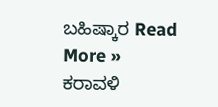ಬಹಿಷ್ಕಾರ Read More »
ಕರಾವಳಿ